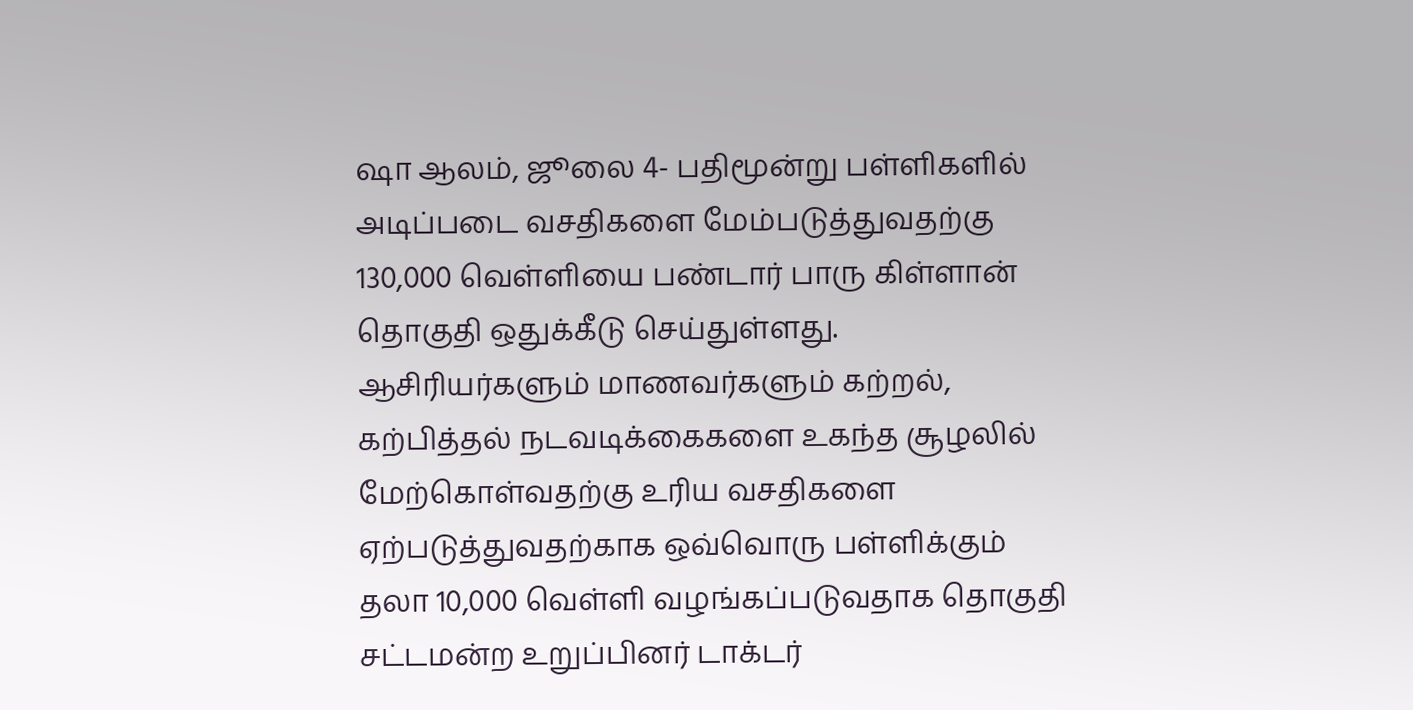ஷா ஆலம், ஜூலை 4- பதிமூன்று பள்ளிகளில் அடிப்படை வசதிகளை மேம்படுத்துவதற்கு 130,000 வெள்ளியை பண்டார் பாரு கிள்ளான் தொகுதி ஒதுக்கீடு செய்துள்ளது.
ஆசிரியர்களும் மாணவர்களும் கற்றல், கற்பித்தல் நடவடிக்கைகளை உகந்த சூழலில் மேற்கொள்வதற்கு உரிய வசதிகளை ஏற்படுத்துவதற்காக ஒவ்வொரு பள்ளிக்கும் தலா 10,000 வெள்ளி வழங்கப்படுவதாக தொகுதி சட்டமன்ற உறுப்பினர் டாக்டர்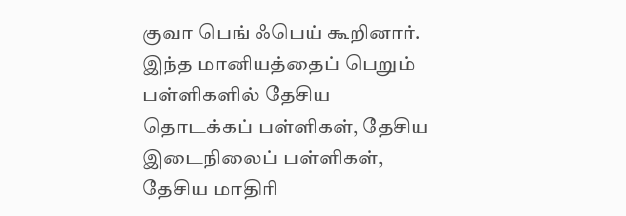குவா பெங் ஃபெய் கூறினார்.
இந்த மானியத்தைப் பெறும் பள்ளிகளில் தேசிய தொடக்கப் பள்ளிகள், தேசிய இடைநிலைப் பள்ளிகள், தேசிய மாதிரி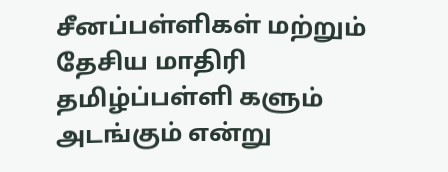சீனப்பள்ளிகள் மற்றும் தேசிய மாதிரி தமிழ்ப்பள்ளி களும் அடங்கும் என்று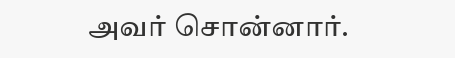அவர் சொன்னார்.